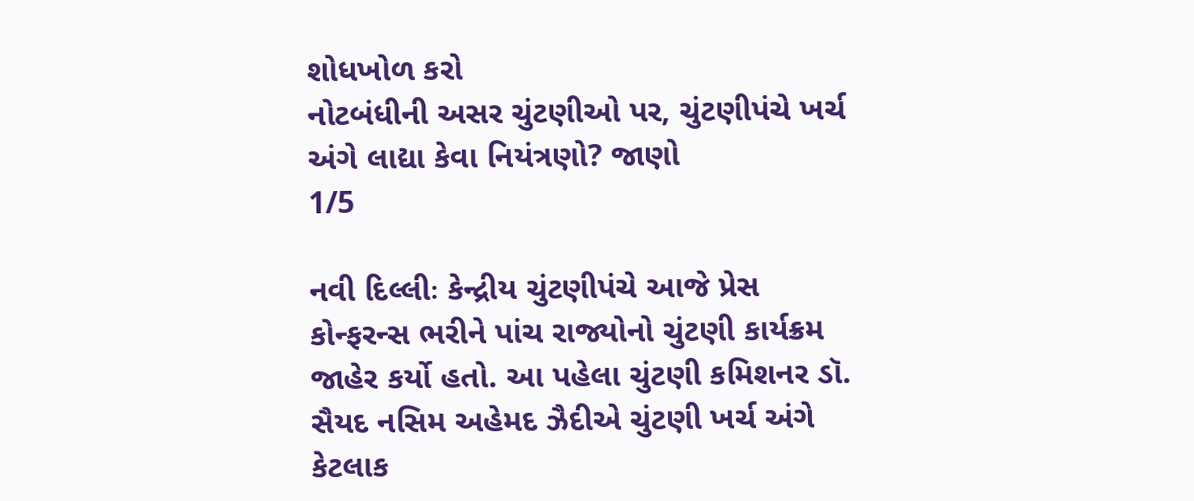શોધખોળ કરો
નોટબંધીની અસર ચુંટણીઓ પર, ચુંટણીપંચે ખર્ચ અંગે લાદ્યા કેવા નિયંત્રણો? જાણો
1/5

નવી દિલ્લીઃ કેન્દ્રીય ચુંટણીપંચે આજે પ્રેસ કોન્ફરન્સ ભરીને પાંચ રાજ્યોનો ચુંટણી કાર્યક્રમ જાહેર કર્યો હતો. આ પહેલા ચુંટણી કમિશનર ડૉ. સૈયદ નસિમ અહેમદ ઝૈદીએ ચુંટણી ખર્ચ અંગે કેટલાક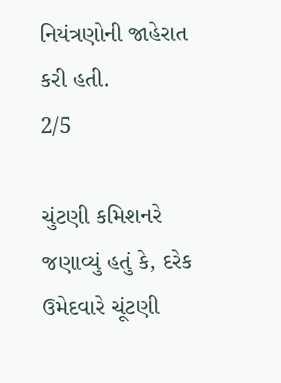નિયંત્રણોની જાહેરાત કરી હતી.
2/5

ચુંટણી કમિશનરે જણાવ્યું હતું કે, દરેક ઉમેદવારે ચૂંટણી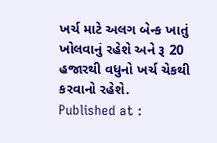ખર્ચ માટે અલગ બેન્ક ખાતું ખોલવાનું રહેશે અને રૂ 20 હજારથી વધુનો ખર્ચ ચેકથી કરવાનો રહેશે.
Published at :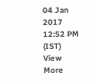04 Jan 2017 12:52 PM (IST)
View More